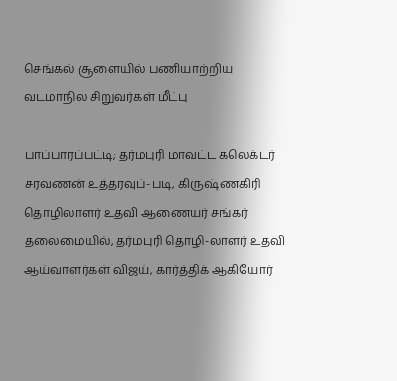செங்கல் சூளையில் பணியாற்றிய வடமாநில சிறுவர்கள் மீட்பு

பாப்பாரப்பட்டி; தர்மபுரி மாவட்ட கலெக்டர் சரவணன் உத்தரவுப்-படி, கிருஷ்ணகிரி தொழிலாளர் உதவி ஆணையர் சங்கர் தலைமையில், தர்மபுரி தொழி-லாளர் உதவி ஆய்வாளர்கள் விஜய், கார்த்திக் ஆகியோர்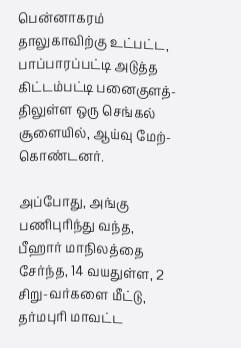பென்னாகரம் தாலுகாவிற்கு உட்பட்ட, பாப்பாரப்பட்டி அடுத்த கிட்டம்பட்டி பனைகுளத்-திலுள்ள ஒரு செங்கல் சூளையில், ஆய்வு மேற்-கொண்டனர்.

அப்போது, அங்கு பணிபுரிந்து வந்த, பீஹார் மாநிலத்தை சேர்ந்த, 14 வயதுள்ள, 2 சிறு-வர்களை மீட்டு, தர்மபுரி மாவட்ட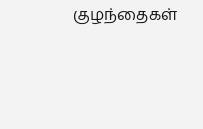குழந்தைகள்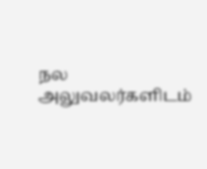நல அலுவலர்களிடம்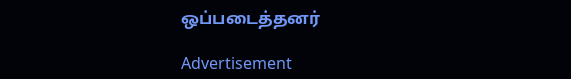ஒப்படைத்தனர்

Advertisement